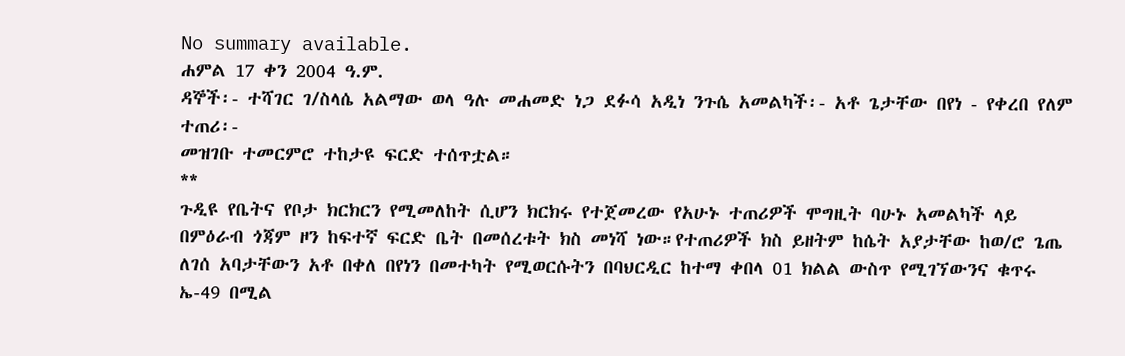No summary available.
ሐምል 17 ቀን 2004 ዓ.ም.
ዳኞች፡- ተሻገር ገ/ስላሴ አልማው ወላ ዓሉ መሐመድ ነጋ ደፉሳ አዲነ ንጉሴ አመልካች፡- አቶ ጌታቸው በየነ - የቀረበ የለም ተጠሪ፡-
መዝገቡ ተመርምሮ ተከታዩ ፍርድ ተሰጥቷል።
**
ጉዲዩ የቤትና የቦታ ክርክርን የሚመለከት ሲሆን ክርክሩ የተጀመረው የአሁኑ ተጠሪዎች ሞግዚት ባሁኑ አመልካች ላይ በምዕራብ ጎጃም ዞን ከፍተኛ ፍርድ ቤት በመሰረቱት ክስ መነሻ ነው።የተጠሪዎች ክስ ይዘትም ከሴት አያታቸው ከወ/ሮ ጌጤ ለገሰ አባታቸውን አቶ በቀለ በየነን በመተካት የሚወርሱትን በባህርዲር ከተማ ቀበላ 01 ክልል ውስጥ የሚገኘውንና ቁጥሩ ኤ-49 በሚል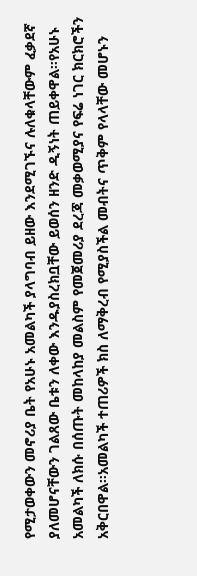የሚታወቀውን መኖሪያ ቤት የአሁኑ አመልካች ያላግባብ ይዘው እንደሚገኙና ሉለቁላቸውም ፈቃደኛ ያለመሆናቸውን ገልጸው ቤቱን ለቀው እንዱያስረክቧቸው ይወሰን ዘንድ ዲኝነት ጠይቀዋል።የአሁኑ አመልካች ለክሱ በሰጡት መከላከያ መልስም የመጀመሪያ ደረጃ መቃወሚያና የፍሬ ነገር ክርክሮችን አቅርበዋል።አመልካች ተጠሪዎች ክስ ለማቅረብ የሚያስችል መብትና ጥቅም የላላቸው መሆኑን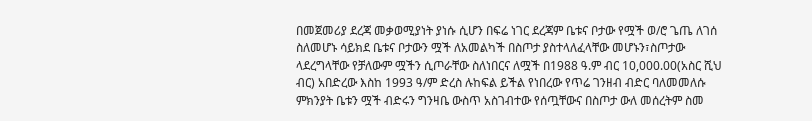በመጀመሪያ ደረጃ መቃወሚያነት ያነሱ ሲሆን በፍሬ ነገር ደረጃም ቤቱና ቦታው የሟች ወ/ሮ ጌጤ ለገሰ ስለመሆኑ ሳይክደ ቤቱና ቦታውን ሟች ለአመልካች በስጦታ ያስተላለፈላቸው መሆኑን፣ስጦታው ላደረግላቸው የቻለውም ሟችን ሲጦራቸው ስለነበርና ለሟች በ1988 ዓ.ም ብር 10,000.00(አስር ሺህ ብር) አበድረው እስከ 1993 ዓ/ም ድረስ ሉከፍል ይችል የነበረው የጥሬ ገንዘብ ብድር ባለመመለሱ ምክንያት ቤቱን ሟች ብድሩን ግንዛቤ ውስጥ አስገብተው የሰጧቸውና በስጦታ ውለ መሰረትም ስመ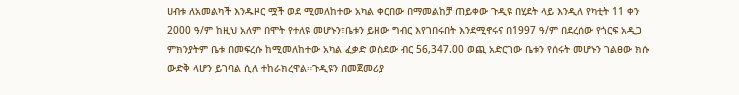ሀብቱ ለአመልካች እንዱዞር ሟች ወደ ሚመለከተው አካል ቀርበው በማመልከቻ ጠይቀው ጉዲዩ በሂደት ላይ እንዲለ የካቲት 11 ቀን 2000 ዓ/ም ከዚህ አለም በሞት የተለዩ መሆኑን፣ቤቱን ይዘው ግብር እየገበሩበት እንደሚኖሩና በ1997 ዓ/ም በደረሰው የጎርፍ አዲጋ ምክንያትም ቤቱ በመፍረሱ ከሚመለከተው አካል ፈቃድ ወስደው ብር 56,347.00 ወጪ አድርገው ቤቱን የሰሩት መሆኑን ገልፀው ክሱ ውድቅ ላሆን ይገባል ሲለ ተከራክረዋል።ጉዲዩን በመጀመሪያ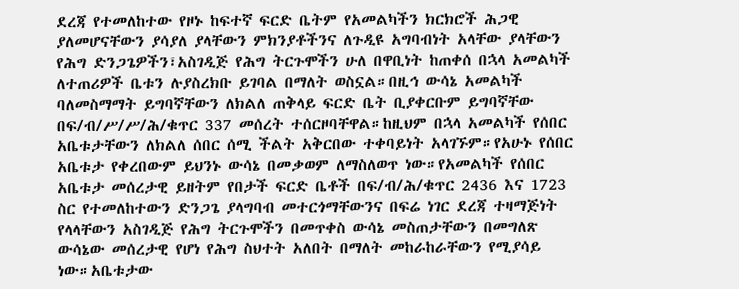ደረጃ የተመለከተው የዞኑ ከፍተኛ ፍርድ ቤትም የአመልካችን ክርክሮች ሕጋዊ ያለመሆናቸውን ያሳያለ ያላቸውን ምክንያቶችንና ለጉዲዩ አግባብነት አላቸው ያላቸውን የሕግ ድንጋጌዎችን፣አስገዲጅ የሕግ ትርጉሞችን ሁለ በዋቢነት ከጠቀሰ በኋላ አመልካች ለተጠሪዎች ቤቱን ሉያስረክቡ ይገባል በማለት ወስኗል።በዚኅ ውሳኔ አመልካች ባለመስማማት ይግባኛቸውን ለክልለ ጠቅላይ ፍርድ ቤት ቢያቀርቡም ይግባኛቸው በፍ/ብ/ሥ/ሥ/ሕ/ቁጥር 337 መሰረት ተሰርዞባቸዋል።ከዚህም በኋላ አመልካች የሰበር አቤቱታቸውን ለክልለ ሰበር ሰሚ ችልት አቅርበው ተቀባይነት አላገኙም።የአሁኑ የሰበር አቤቱታ የቀረበውም ይህንኑ ውሳኔ በመቃወም ለማስለወጥ ነው።የአመልካች የሰበር አቤቱታ መሰረታዊ ይዘትም የበታች ፍርድ ቤቶች በፍ/ብ/ሕ/ቁጥር 2436 እና 1723 ስር የተመለከተውን ድንጋጌ ያላግባብ መተርጎማቸውንና በፍሬ ነገር ደረጃ ተዛማጅነት የላላቸውን አስገዲጅ የሕግ ትርጉሞችን በመጥቀስ ውሳኔ መስጠታቸውን በመግለጽ ውሳኔው መሰረታዊ የሆነ የሕግ ስህተት አለበት በማለት መከራከራቸውን የሚያሳይ ነው።አቤቱታው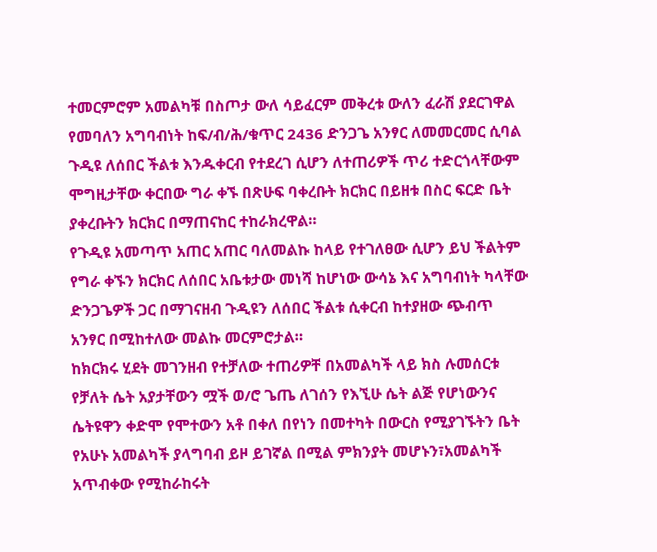ተመርምሮም አመልካቹ በስጦታ ውለ ሳይፈርም መቅረቱ ውለን ፈራሽ ያደርገዋል የመባለን አግባብነት ከፍ/ብ/ሕ/ቁጥር 2436 ድንጋጌ አንፃር ለመመርመር ሲባል ጉዲዩ ለሰበር ችልቱ እንዱቀርብ የተደረገ ሲሆን ለተጠሪዎች ጥሪ ተድርጎላቸውም ሞግዚታቸው ቀርበው ግራ ቀኙ በጽሁፍ ባቀረቡት ክርክር በይዘቱ በስር ፍርድ ቤት ያቀረቡትን ክርክር በማጠናከር ተከራክረዋል።
የጉዲዩ አመጣጥ አጠር አጠር ባለመልኩ ከላይ የተገለፀው ሲሆን ይህ ችልትም የግራ ቀኙን ክርክር ለሰበር አቤቱታው መነሻ ከሆነው ውሳኔ እና አግባብነት ካላቸው ድንጋጌዎች ጋር በማገናዘብ ጉዲዩን ለሰበር ችልቱ ሲቀርብ ከተያዘው ጭብጥ አንፃር በሚከተለው መልኩ መርምሮታል።
ከክርክሩ ሂደት መገንዘብ የተቻለው ተጠሪዎቸ በአመልካች ላይ ክስ ሉመሰርቱ የቻለት ሴት አያታቸውን ሟች ወ/ሮ ጌጤ ለገሰን የእኚሁ ሴት ልጅ የሆነውንና ሴትዩዋን ቀድሞ የሞተውን አቶ በቀለ በየነን በመተካት በውርስ የሚያገኙትን ቤት የአሁኑ አመልካች ያላግባብ ይዞ ይገኛል በሚል ምክንያት መሆኑን፣አመልካች አጥብቀው የሚከራከሩት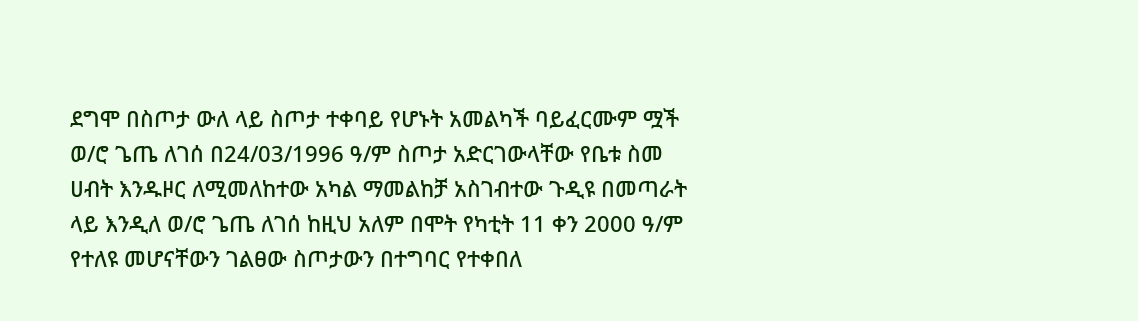ደግሞ በስጦታ ውለ ላይ ስጦታ ተቀባይ የሆኑት አመልካች ባይፈርሙም ሟች ወ/ሮ ጌጤ ለገሰ በ24/03/1996 ዓ/ም ስጦታ አድርገውላቸው የቤቱ ስመ ሀብት እንዱዞር ለሚመለከተው አካል ማመልከቻ አስገብተው ጉዲዩ በመጣራት ላይ እንዲለ ወ/ሮ ጌጤ ለገሰ ከዚህ አለም በሞት የካቲት 11 ቀን 2000 ዓ/ም የተለዩ መሆናቸውን ገልፀው ስጦታውን በተግባር የተቀበለ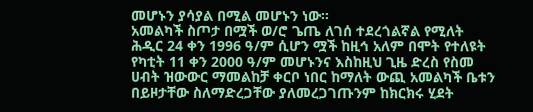መሆኑን ያሳያል በሚል መሆኑን ነው።
አመልካች ስጦታ በሟች ወ/ሮ ጌጤ ለገሰ ተደረጎልኛል የሚለት ሕዲር 24 ቀን 1996 ዓ/ም ሲሆን ሟች ከዚኅ አለም በሞት የተለዩት የካቲት 11 ቀን 2000 ዓ/ም መሆኑንና እስከዚህ ጊዜ ድረስ የስመ ሀብት ዝውውር ማመልከቻ ቀርቦ ነበር ከማለት ውጪ አመልካች ቤቱን በይዞታቸው ስለማድረጋቸው ያለመረጋገጡንም ከክርክሩ ሂደት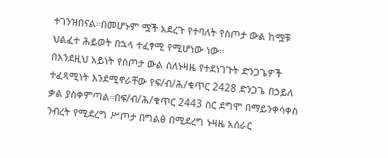ተገንዝበናል።በመሆኑም ሟች አደረጉ የተባለት የስጦታ ውል ከሟቹ ህልፈተ ሕይወት በኋላ ተፈፃሚ የሚሆነው ነው።
በእንደዚህ አይነት የስጦታ ውል ስለኑዛዜ የተደነገጉት ድንጋጌዎች ተፈጻሚነት እንደሚኖራቸው የፍ/ብ/ሕ/ቁጥር 2428 ድንጋጌ በኃይለ ቃል ያስቀምጣል።በፍ/ብ/ሕ/ቁጥር 2443 ስር ደግሞ በማይንቀሳቀስ ንብረት የሚደረግ ሥጦታ በግልፅ በሚደረግ ኑዛዜ አሰራር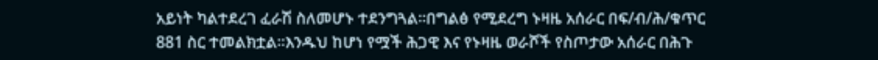አይነት ካልተደረገ ፈራሽ ስለመሆኑ ተደንግጓል።በግልፅ የሚደረግ ኑዛዜ አሰራር በፍ/ብ/ሕ/ቁጥር 881 ስር ተመልክቷል።እንዱህ ከሆነ የሟች ሕጋዊ እና የኑዛዜ ወራሾች የስጦታው አሰራር በሕጉ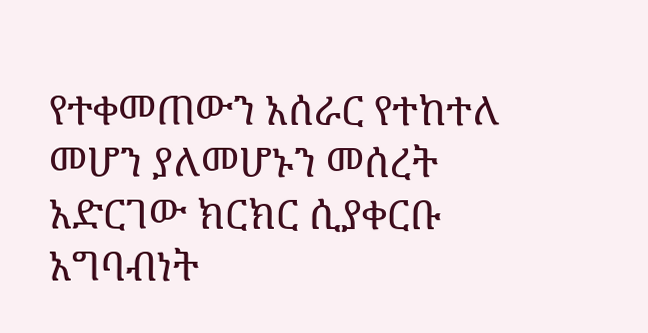የተቀመጠውን አሰራር የተከተለ መሆን ያለመሆኑን መሰረት አድርገው ክርክር ሲያቀርቡ አግባብነት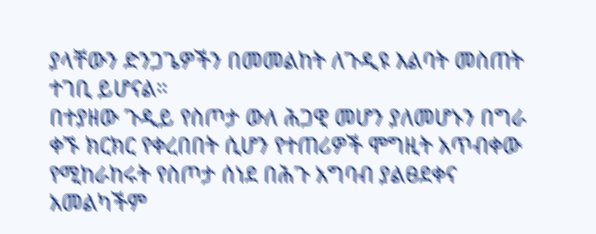ያላቸውን ድንጋጌዎችን በመመልከት ለጉዲዩ እልባት መስጠት ተገቢ ይሆናል።
በተያዘው ጉዲይ የስጦታ ውለ ሕጋዊ መሆን ያለመሆኑን በግራ ቀኙ ክርክር የቀረበበት ሲሆን የተጠሪዎች ሞግዚት አጥብቀው የሚከራከሩት የስጦታ ሰነደ በሕጉ አግባብ ያልፀደቀና አመልካችም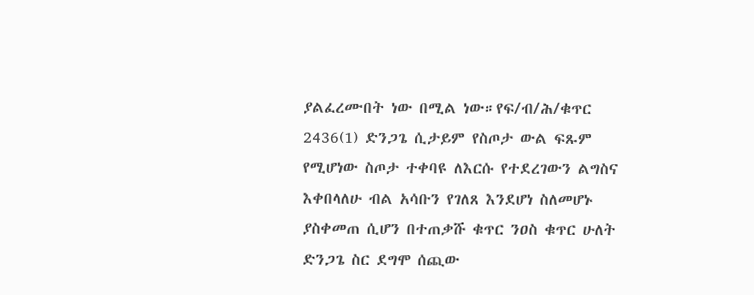ያልፈረሙበት ነው በሚል ነው።የፍ/ብ/ሕ/ቁጥር 2436(1) ድንጋጌ ሲታይም የስጦታ ውል ፍጹም የሚሆነው ስጦታ ተቀባዩ ለእርሱ የተደረገውን ልግስና እቀበላለሁ ብል አሳቡን የገለጸ እንደሆነ ስለመሆኑ ያስቀመጠ ሲሆን በተጠቃሹ ቁጥር ንዐስ ቁጥር ሁለት ድንጋጌ ስር ደግሞ ሰጪው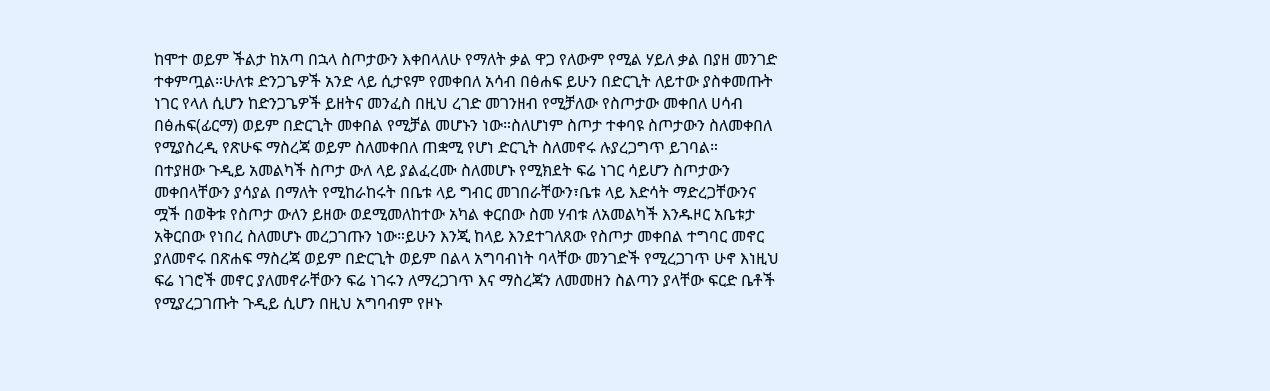ከሞተ ወይም ችልታ ከአጣ በኋላ ስጦታውን እቀበላለሁ የማለት ቃል ዋጋ የለውም የሚል ሃይለ ቃል በያዘ መንገድ ተቀምጧል።ሁለቱ ድንጋጌዎች አንድ ላይ ሲታዩም የመቀበለ አሳብ በፅሐፍ ይሁን በድርጊት ለይተው ያስቀመጡት ነገር የላለ ሲሆን ከድንጋጌዎች ይዘትና መንፈስ በዚህ ረገድ መገንዘብ የሚቻለው የስጦታው መቀበለ ሀሳብ በፅሐፍ(ፊርማ) ወይም በድርጊት መቀበል የሚቻል መሆኑን ነው።ስለሆነም ስጦታ ተቀባዩ ስጦታውን ስለመቀበለ የሚያስረዲ የጽሁፍ ማስረጃ ወይም ስለመቀበለ ጠቋሚ የሆነ ድርጊት ስለመኖሩ ሉያረጋግጥ ይገባል።
በተያዘው ጉዲይ አመልካች ስጦታ ውለ ላይ ያልፈረሙ ስለመሆኑ የሚክደት ፍሬ ነገር ሳይሆን ስጦታውን መቀበላቸውን ያሳያል በማለት የሚከራከሩት በቤቱ ላይ ግብር መገበራቸውን፣ቤቱ ላይ እድሳት ማድረጋቸውንና ሟች በወቅቱ የስጦታ ውለን ይዘው ወደሚመለከተው አካል ቀርበው ስመ ሃብቱ ለአመልካች እንዱዞር አቤቱታ አቅርበው የነበረ ስለመሆኑ መረጋገጡን ነው።ይሁን እንጂ ከላይ እንደተገለጸው የስጦታ መቀበል ተግባር መኖር ያለመኖሩ በጽሐፍ ማስረጃ ወይም በድርጊት ወይም በልላ አግባብነት ባላቸው መንገድች የሚረጋገጥ ሁኖ እነዚህ ፍሬ ነገሮች መኖር ያለመኖራቸውን ፍሬ ነገሩን ለማረጋገጥ እና ማስረጃን ለመመዘን ስልጣን ያላቸው ፍርድ ቤቶች የሚያረጋገጡት ጉዲይ ሲሆን በዚህ አግባብም የዞኑ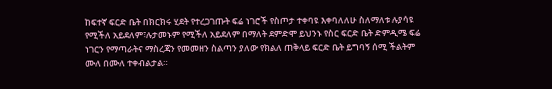ከፍተኛ ፍርድ ቤት በክርክሩ ሂደት የተረጋገጡት ፍሬ ነገሮች የስጦታ ተቀባዩ እቀባለለሁ ስለማለቱ ሉያሳዩ የሚችለ አይደለም፣ሉታመኑም የሚችለ አይደለም በማለት ደምድሞ ይህንኑ የስር ፍርድ ቤት ድምዲሜ ፍሬ ነገርን የማጣራትና ማስረጃን የመመዘን ስልጣን ያለው የክልለ ጠቅላይ ፍርድ ቤት ይግባኝ ሰሚ ችልትም ሙለ በሙለ ተቀብልታል።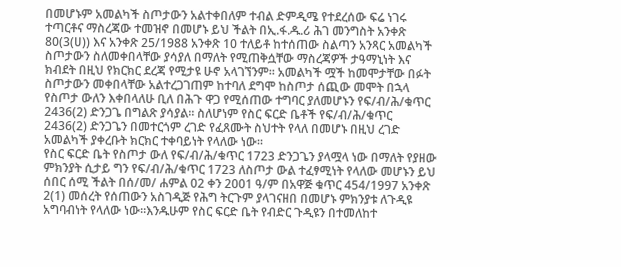በመሆኑም አመልካች ስጦታውን አልተቀበለም ተብል ድምዲሜ የተደረሰው ፍሬ ነገሩ ተጣርቶና ማስረጃው ተመዝኖ በመሆኑ ይህ ችልት በኢ.ፋ.ዱ.ሪ ሕገ መንግስት አንቀጽ 80(3(ሀ)) እና አንቀጽ 25/1988 አንቀጽ 10 ተለይቶ ከተሰጠው ስልጣን አንጻር አመልካች ስጦታውን ስለመቀበላቸው ያሳያለ በማለት የሚጠቅሷቸው ማስረጃዎች ታዓማኒነት እና ክብደት በዚህ የክርክር ደረጃ የሚታዩ ሁኖ አላገኘንም። አመልካች ሟች ከመሞታቸው በፉት ስጦታውን መቀበላቸው አልተረጋገጠም ከተባለ ደግሞ ከስጦታ ሰጪው መሞት በኋላ የስጦታ ውለን እቀበላለሁ ቢለ በሕጉ ዋጋ የሚሰጠው ተግባር ያለመሆኑን የፍ/ብ/ሕ/ቁጥር 2436(2) ድንጋጌ በግልጽ ያሳያል። ስለሆነም የስር ፍርድ ቤቶች የፍ/ብ/ሕ/ቁጥር 2436(2) ድንጋጌን በመተርጎም ረገድ የፈጸሙት ስህተት የላለ በመሆኑ በዚህ ረገድ አመልካች ያቀረቡት ክርክር ተቀባይነት የላለው ነው።
የስር ፍርድ ቤት የስጦታ ውለ የፍ/ብ/ሕ/ቁጥር 1723 ድንጋጌን ያላሟላ ነው በማለት የያዘው ምክንያት ሲታይ ግን የፍ/ብ/ሕ/ቁጥር 1723 ለስጦታ ውል ተፈፃሚነት የላለው መሆኑን ይህ ሰበር ሰሚ ችልት በሰ/መ/ ሐምል 02 ቀን 2001 ዓ/ም በአዋጅ ቁጥር 454/1997 አንቀጽ 2(1) መሰረት የሰጠውን አስገዲጅ የሕግ ትርጉም ያላገናዘበ በመሆኑ ምክንያቱ ለጉዲዩ አግባብነት የላለው ነው።እንዱሁም የስር ፍርድ ቤት የብድር ጉዲዩን በተመለከተ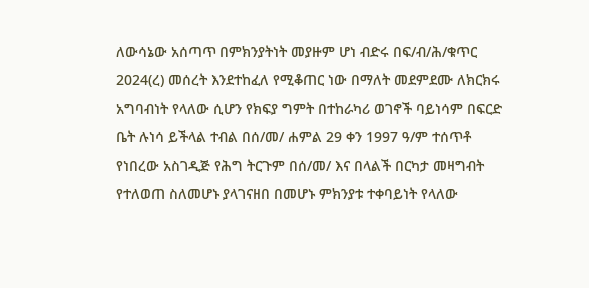ለውሳኔው አሰጣጥ በምክንያትነት መያዙም ሆነ ብድሩ በፍ/ብ/ሕ/ቁጥር 2024(ረ) መሰረት እንደተከፈለ የሚቆጠር ነው በማለት መደምደሙ ለክርክሩ አግባብነት የላለው ሲሆን የክፍያ ግምት በተከራካሪ ወገኖች ባይነሳም በፍርድ ቤት ሉነሳ ይችላል ተብል በሰ/መ/ ሐምል 29 ቀን 1997 ዓ/ም ተሰጥቶ የነበረው አስገዲጅ የሕግ ትርጉም በሰ/መ/ እና በላልች በርካታ መዛግብት የተለወጠ ስለመሆኑ ያላገናዘበ በመሆኑ ምክንያቱ ተቀባይነት የላለው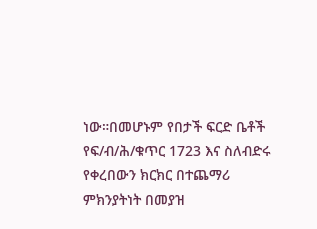ነው።በመሆኑም የበታች ፍርድ ቤቶች የፍ/ብ/ሕ/ቁጥር 1723 እና ስለብድሩ የቀረበውን ክርክር በተጨማሪ ምክንያትነት በመያዝ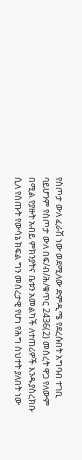የስጦታ ውለ ፈራሽ ነው ወደሚለው ድምዲሜ የደረሱበት አግባብ ተገቢ ባይሆንም የስጦታ ውለ በፍ/ብ/ሕ/ቁጥር 2436(2) መሰረት ዋጋ የለውም በሚል የያዙት አብይ ምክንያትና ቤቱን አመልካች ለተጠሪዎች እንዱያስረክቡ ሲለ የሰጡት የውሳኔ ክፍል ግን መሰረታዊ የሆነ የሕግ ስህተት ያለበት ነው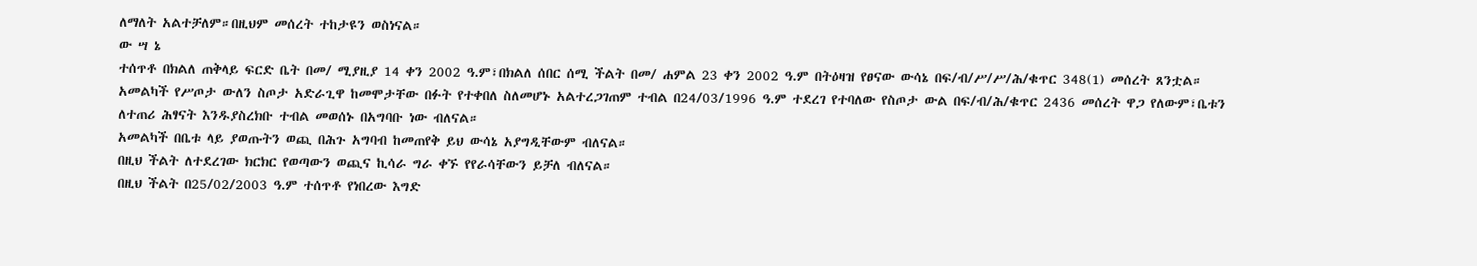ለማለት አልተቻለም።በዚህም መሰረት ተከታዩን ወስነናል።
ው ሣ ኔ
ተሰጥቶ በክልለ ጠቅላይ ፍርድ ቤት በመ/ ሚያዚያ 14 ቀን 2002 ዓ.ም፣በክልለ ሰበር ሰሚ ችልት በመ/ ሐምል 23 ቀን 2002 ዓ.ም በትዕዛዝ የፀናው ውሳኔ በፍ/ብ/ሥ/ሥ/ሕ/ቁጥር 348(1) መሰረት ጸንቷል።
አመልካች የሥጦታ ውለን ስጦታ አድራጊዋ ከመሞታቸው በፉት የተቀበለ ስለመሆኑ አልተረጋገጠም ተብል በ24/03/1996 ዓ.ም ተደረገ የተባለው የስጦታ ውል በፍ/ብ/ሕ/ቁጥር 2436 መሰረት ዋጋ የለውም፣ቤቱን ለተጠሪ ሕፃናት እንዱያስረክቡ ተብል መወሰኑ በአግባቡ ነው ብለናል።
አመልካች በቤቱ ላይ ያወጡትን ወጪ በሕጉ አግባብ ከመጠየቅ ይህ ውሳኔ አያግዲቸውም ብለናል።
በዚህ ችልት ለተደረገው ክርክር የወጣውን ወጪና ኪሳራ ግራ ቀኙ የየራሳቸውን ይቻለ ብለናል።
በዚህ ችልት በ25/02/2003 ዓ.ም ተሰጥቶ የነበረው እግድ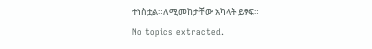ተነስቷል።ለሚመከታቸው አካላት ይፃፍ።
No topics extracted.